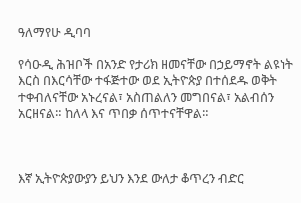ዓለማየሁ ዲባባ

የሳዑዲ ሕዝቦች በአንድ የታሪክ ዘመናቸው በኃይማኖት ልዩነት እርስ በእርሳቸው ተፋጅተው ወደ ኢትዮጵያ በተሰደዱ ወቅት ተቀብለናቸው አኑረናል፣ አስጠልለን መግበናል፣ አልብሰን አርዘናል። ከለላ እና ጥበቃ ሰጥተናቸዋል።



እኛ ኢትዮጵያውያን ይህን እንደ ውለታ ቆጥረን ብድር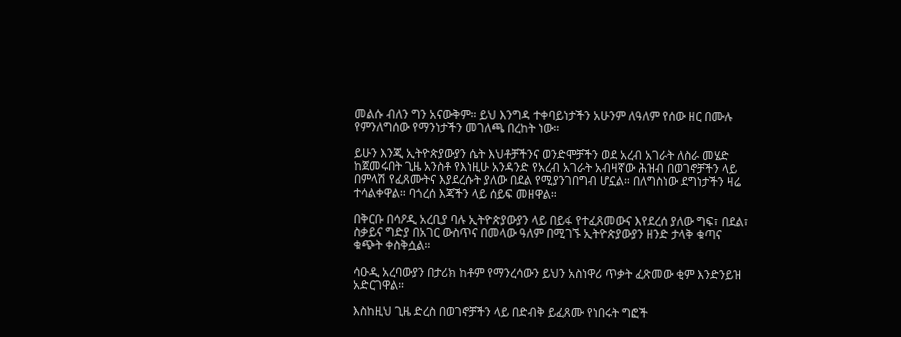መልሱ ብለን ግን አናውቅም። ይህ እንግዳ ተቀባይነታችን አሁንም ለዓለም የሰው ዘር በሙሉ የምንለግሰው የማንነታችን መገለጫ በረከት ነው።

ይሁን እንጂ ኢትዮጵያውያን ሴት እህቶቻችንና ወንድሞቻችን ወደ አረብ አገራት ለስራ መሄድ ከጀመሩበት ጊዜ አንስቶ የእነዚሁ አንዳንድ የአረብ አገራት አብዛኛው ሕዝብ በወገኖቻችን ላይ በምላሽ የፈጸሙትና እያደረሱት ያለው በደል የሚያንገበግብ ሆኗል። በለግስነው ደግነታችን ዛሬ ተሳልቀዋል። ባጎረሰ እጃችን ላይ ሰይፍ መዘዋል።

በቅርቡ በሳዖዲ አረቢያ ባሉ ኢትዮጵያውያን ላይ በይፋ የተፈጸመውና እየደረሰ ያለው ግፍ፣ በደል፣ ስቃይና ግድያ በአገር ውስጥና በመላው ዓለም በሚገኙ ኢትዮጵያውያን ዘንድ ታላቅ ቁጣና ቁጭት ቀስቅሷል።

ሳዑዲ አረባውያን በታሪክ ከቶም የማንረሳውን ይህን አስነዋሪ ጥቃት ፈጽመው ቂም እንድንይዝ አድርገዋል።

እስከዚህ ጊዜ ድረስ በወገኖቻችን ላይ በድብቅ ይፈጸሙ የነበሩት ግፎች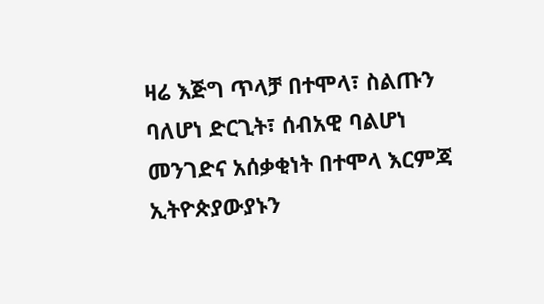ዛሬ እጅግ ጥላቻ በተሞላ፣ ስልጡን ባለሆነ ድርጊት፣ ሰብአዊ ባልሆነ መንገድና አሰቃቂነት በተሞላ እርምጃ ኢትዮጵያውያኑን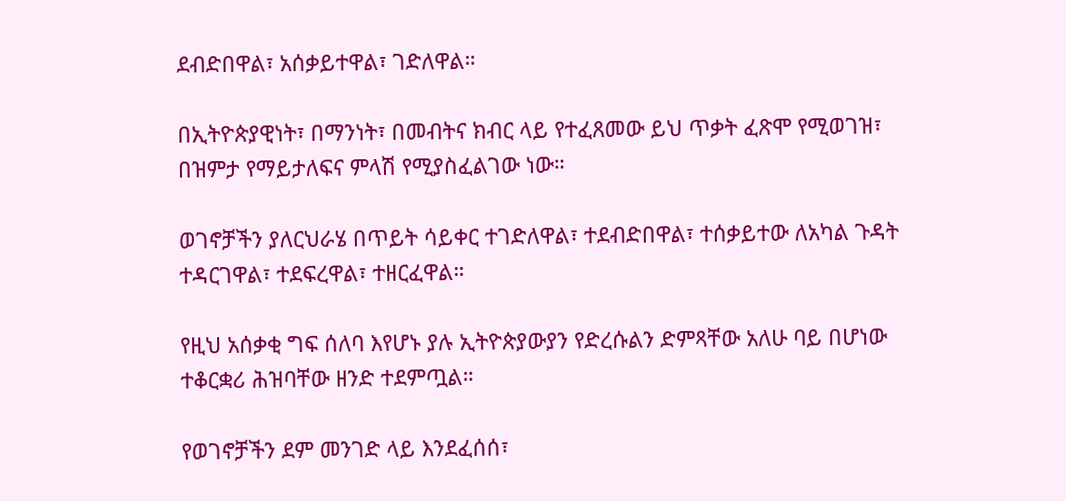ደብድበዋል፣ አሰቃይተዋል፣ ገድለዋል።

በኢትዮጵያዊነት፣ በማንነት፣ በመብትና ክብር ላይ የተፈጸመው ይህ ጥቃት ፈጽሞ የሚወገዝ፣ በዝምታ የማይታለፍና ምላሽ የሚያስፈልገው ነው።

ወገኖቻችን ያለርህራሄ በጥይት ሳይቀር ተገድለዋል፣ ተደብድበዋል፣ ተሰቃይተው ለአካል ጉዳት ተዳርገዋል፣ ተደፍረዋል፣ ተዘርፈዋል።

የዚህ አሰቃቂ ግፍ ሰለባ እየሆኑ ያሉ ኢትዮጵያውያን የድረሱልን ድምጻቸው አለሁ ባይ በሆነው ተቆርቋሪ ሕዝባቸው ዘንድ ተደምጧል።

የወገኖቻችን ደም መንገድ ላይ እንደፈሰሰ፣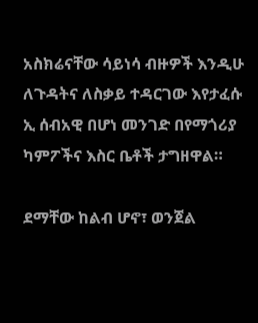አስክሬናቸው ሳይነሳ ብዙዎች እንዲሁ ለጉዳትና ለስቃይ ተዳርገው እየታፈሱ ኢ ሰብአዊ በሆነ መንገድ በየማጎሪያ ካምፖችና እስር ቤቶች ታግዘዋል።

ደማቸው ከልብ ሆኖ፣ ወንጀል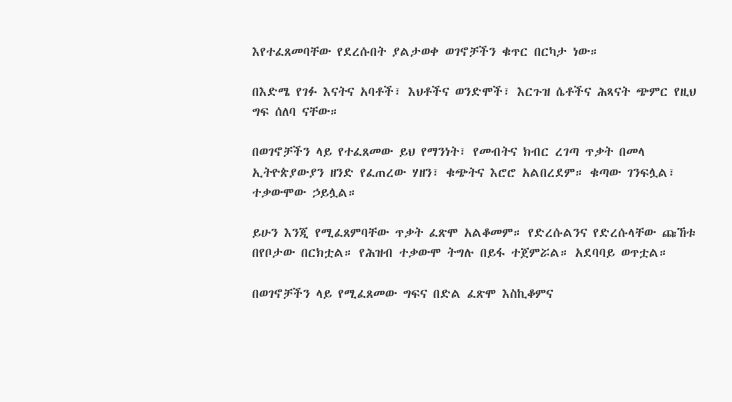እየተፈጸመባቸው የደረሱበት ያልታወቀ ወገኖቻችን ቁጥር በርካታ ነው።

በእድሜ የገፉ እናትና አባቶች፣ እህቶችና ወንድሞች፣ እርጉዝ ሴቶችና ሕጻናት ጭምር የዚህ ግፍ ሰለባ ናቸው።

በወገኖቻችን ላይ የተፈጸመው ይህ የማንነት፣ የመብትና ክብር ረገጣ ጥቃት በመላ ኢትዮጵያውያን ዘንድ የፈጠረው ሃዘን፣ ቁጭትና እሮሮ አልበረደም። ቁጣው ገንፍሏል፣ ተቃውሞው ኃይሏል።

ይሁን እንጂ የሚፈጸምባቸው ጥቃት ፈጽሞ አልቆመም። የድረሱልንና የድረሱላቸው ጩኸቱ በየቦታው በርክቷል። የሕዝብ ተቃውሞ ትግሉ በይፋ ተጀምሯል። አደባባይ ወጥቷል።

በወገኖቻችን ላይ የሚፈጸመው ግፍና በድል ፈጽሞ እስኪቆምና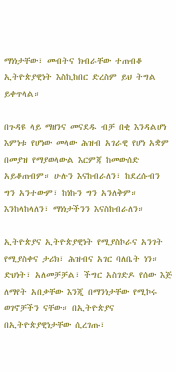ማነነታቸው፣ መብትና ክብራቸው ተጠብቆ ኢትዮጵያዊነት እስኪከበር ድረስም ይህ ትግል ይቀጥላል።

በጉዳዩ ላይ ማዘንና መናደዱ ብቻ በቂ እንዳልሆነ እምነቱ የሆነው መላው ሕዝብ አገራዊ የሆነ አቋም በመያዝ የማያወላውል እርምጃ ከመውሰድ አይቆጠብም። ሁሉን እናከብራለን፣ ከደረሱብን ግን አንተውም፣ ከነኩን ግን አንለቅም። እንከላከላለን፣ ማነነታችንን እናስከብራለን።

ኢትዮጵያና ኢትዮጵያዊነት የሚያስኮራና አንገት የሚያስቀና ታሪክ፣ ሕዝብና አገር ባለቤት ነን። ድህነት፣ አለመቻቻል፣ ችግር አስገድዶ የሰው እጅ ለማየት አበቃቸው እንጂ በማንነታቸው የሚኮሩ ወገኖቻችን ናቸው። በኢትዮጵያና በኢትዮጵያዊነታቸው ሲረገጡ፣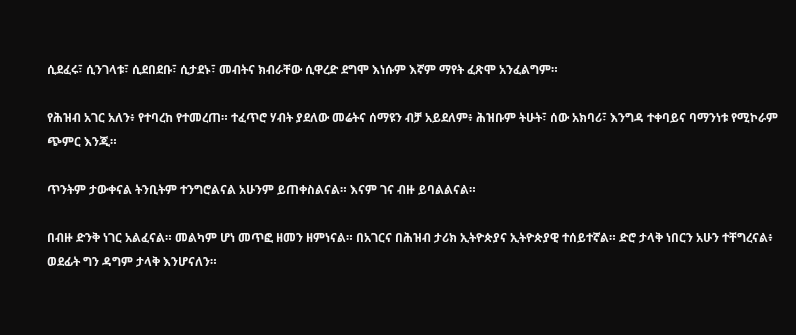ሲደፈሩ፣ ሲንገላቱ፣ ሲደበደቡ፣ ሲታደኑ፣ መብትና ክብራቸው ሲዋረድ ደግሞ እነሱም እኛም ማየት ፈጽሞ አንፈልግም።

የሕዝብ አገር አለን፥ የተባረከ የተመረጠ። ተፈጥሮ ሃብት ያደለው መሬትና ሰማዩን ብቻ አይደለም፥ ሕዝቡም ትሁት፣ ሰው አክባሪ፣ እንግዳ ተቀባይና ባማንነቱ የሚኮራም ጭምር እንጂ።

ጥንትም ታውቀናል ትንቢትም ተንግሮልናል አሁንም ይጠቀስልናል። እናም ገና ብዙ ይባልልናል።

በብዙ ድንቅ ነገር አልፈናል። መልካም ሆነ መጥፎ ዘመን ዘምነናል። በአገርና በሕዝብ ታሪክ ኢትዮጵያና ኢትዮጵያዊ ተሰይተኛል። ድሮ ታላቅ ነበርን አሁን ተቸግረናል፥ ወደፊት ግን ዳግም ታላቅ እንሆናለን።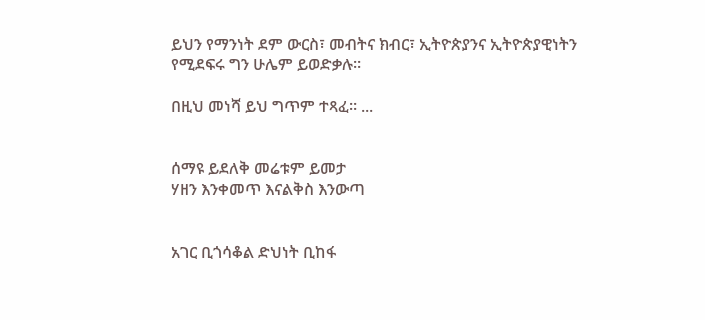ይህን የማንነት ደም ውርስ፣ መብትና ክብር፣ ኢትዮጵያንና ኢትዮጵያዊነትን የሚደፍሩ ግን ሁሌም ይወድቃሉ።

በዚህ መነሻ ይህ ግጥም ተጻፈ። ...


ሰማዩ ይደለቅ መሬቱም ይመታ
ሃዘን እንቀመጥ እናልቅስ እንውጣ


አገር ቢጎሳቆል ድህነት ቢከፋ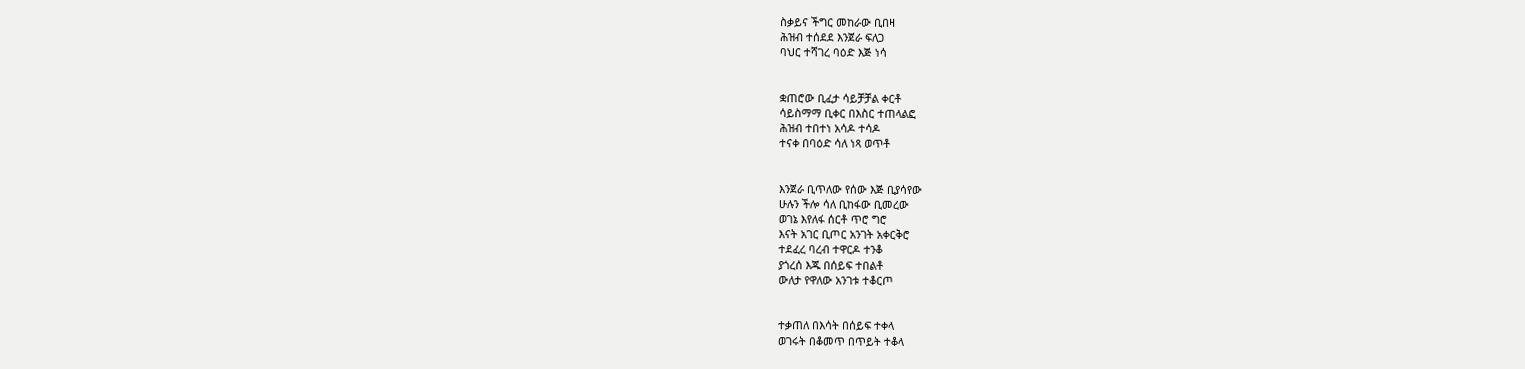ስቃይና ችግር መከራው ቢበዛ
ሕዝብ ተሰደደ እንጀራ ፍለጋ
ባህር ተሻገረ ባዕድ እጅ ነሳ


ቋጠሮው ቢፈታ ሳይቻቻል ቀርቶ
ሳይስማማ ቢቀር በእስር ተጠላልፎ
ሕዝብ ተበተነ አሳዶ ተሳዶ
ተናቀ በባዕድ ሳለ ነጻ ወጥቶ


እንጀራ ቢጥለው የሰው እጅ ቢያሳየው
ሁሉን ችሎ ሳለ ቢከፋው ቢመረው
ወገኔ እየለፋ ሰርቶ ጥሮ ግሮ
እናት አገር ቢጦር አንገት አቀርቅሮ
ተደፈረ ባረብ ተዋርዶ ተንቆ
ያጎረሰ እጁ በሰይፍ ተበልቶ
ውለታ የዋለው አንገቱ ተቆርጦ


ተቃጠለ በእሳት በሰይፍ ተቀላ
ወገሩት በቆመጥ በጥይት ተቆላ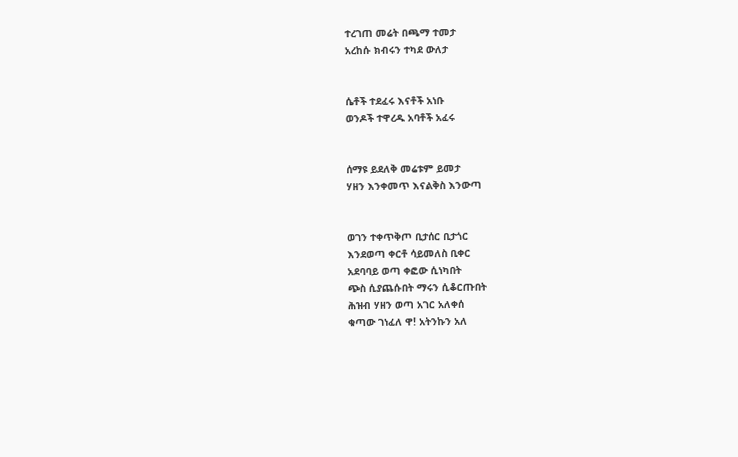ተረገጠ መሬት በጫማ ተመታ
አረከሱ ክብሩን ተካደ ውለታ


ሴቶች ተደፈሩ እናቶች አነቡ
ወንዶች ተዋረዱ አባቶች አፈሩ


ሰማዩ ይደለቅ መሬቱም ይመታ
ሃዘን እንቀመጥ እናልቅስ እንውጣ


ወገን ተቀጥቅጦ ቢታሰር ቢታጎር
እንደወጣ ቀርቶ ሳይመለስ ቢቀር
አደባባይ ወጣ ቀፎው ሲነካበት
ጭስ ሲያጨሱበት ማሩን ሲቆርጡበት
ሕዝብ ሃዘን ወጣ አገር አለቀሰ
ቁጣው ገነፈለ ዋ! አትንኩን አለ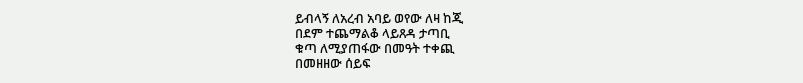ይብላኝ ለአረብ አባይ ወየው ለዛ ከጂ
በደም ተጨማልቆ ላይጸዳ ታጣቢ
ቁጣ ለሚያጠፋው በመዓት ተቀጪ
በመዘዘው ሰይፍ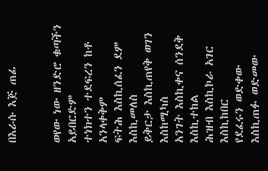በእራሱ እጅ ጠፊ


ወየው ነው ዘንድሮ ቁጣችን አይበርድም
ተነክተን ተደፍረን ከቶ አንላቀቅም
ፍትሕ እስኪሰፈን ደም እስኪመለስ
ይቅርታ እስኪጠየቅ ወገን እስከሚካስ
አንገት እስኪቀና ሰንደቅ እስኪተከል
ሕዝብ እስኪኮራ አገር እስኪከበር
የደፈሩን ወድቀው
እስኪጠፉ ወድመው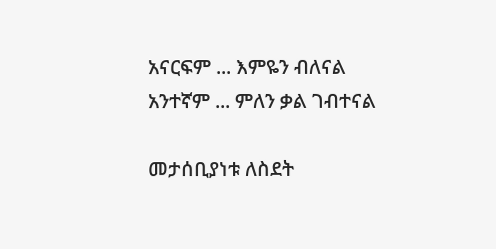አናርፍም ... እምዬን ብለናል
አንተኛም ... ምለን ቃል ገብተናል

መታሰቢያነቱ ለስደት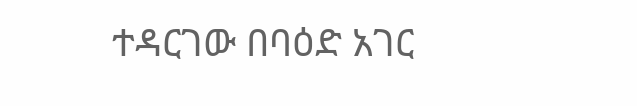ተዳርገው በባዕድ አገር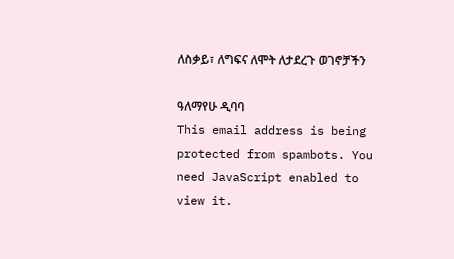ለስቃይ፣ ለግፍና ለሞት ለታደረጉ ወገኖቻችን

ዓለማየሁ ዲባባ
This email address is being protected from spambots. You need JavaScript enabled to view it.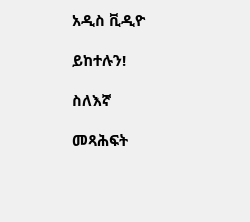አዲስ ቪዲዮ

ይከተሉን!

ስለእኛ

መጻሕፍት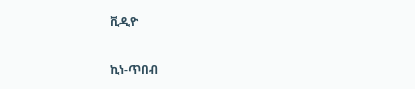ቪዲዮ

ኪነ-ጥበብ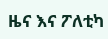ዜና እና ፖለቲካ